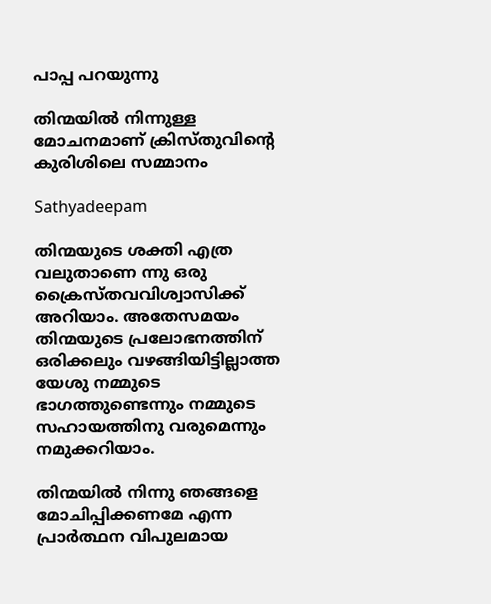പാപ്പ പറയുന്നു

തിന്മയില്‍ നിന്നുള്ള മോചനമാണ് ക്രിസ്തുവിന്‍റെ കുരിശിലെ സമ്മാനം

Sathyadeepam

തിന്മയുടെ ശക്തി എത്ര വലുതാണെ ന്നു ഒരു ക്രൈസ്തവവിശ്വാസിക്ക് അറിയാം. അതേസമയം തിന്മയുടെ പ്രലോഭനത്തിന് ഒരിക്കലും വഴങ്ങിയിട്ടില്ലാത്ത യേശു നമ്മുടെ ഭാഗത്തുണ്ടെന്നും നമ്മുടെ സഹായത്തിനു വരുമെന്നും നമുക്കറിയാം.

തിന്മയില്‍ നിന്നു ഞങ്ങളെ മോചിപ്പിക്കണമേ എന്ന പ്രാര്‍ത്ഥന വിപുലമായ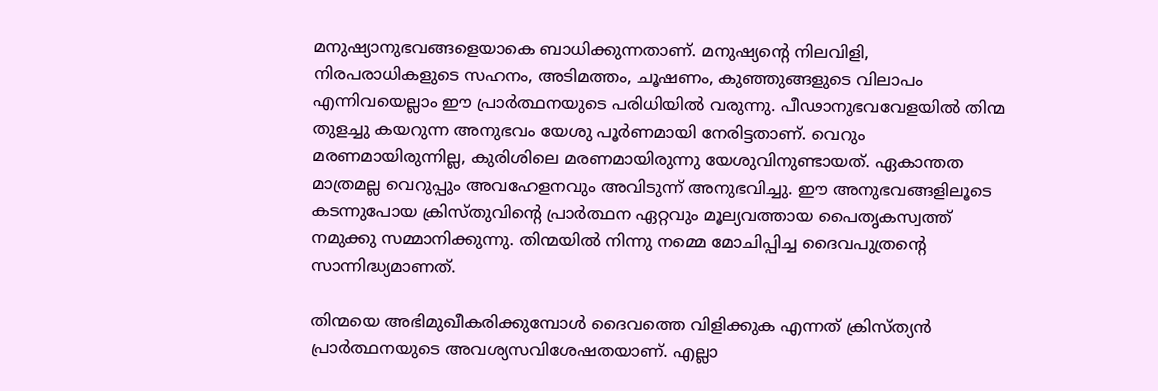മനുഷ്യാനുഭവങ്ങളെയാകെ ബാധിക്കുന്നതാണ്. മനുഷ്യന്‍റെ നിലവിളി, നിരപരാധികളുടെ സഹനം, അടിമത്തം, ചൂഷണം, കുഞ്ഞുങ്ങളുടെ വിലാപം എന്നിവയെല്ലാം ഈ പ്രാര്‍ത്ഥനയുടെ പരിധിയില്‍ വരുന്നു. പീഢാനുഭവവേളയില്‍ തിന്മ തുളച്ചു കയറുന്ന അനുഭവം യേശു പൂര്‍ണമായി നേരിട്ടതാണ്. വെറും മരണമായിരുന്നില്ല, കുരിശിലെ മരണമായിരുന്നു യേശുവിനുണ്ടായത്. ഏകാന്തത മാത്രമല്ല വെറുപ്പും അവഹേളനവും അവിടുന്ന് അനുഭവിച്ചു. ഈ അനുഭവങ്ങളിലൂടെ കടന്നുപോയ ക്രിസ്തുവിന്‍റെ പ്രാര്‍ത്ഥന ഏറ്റവും മൂല്യവത്തായ പൈതൃകസ്വത്ത് നമുക്കു സമ്മാനിക്കുന്നു. തിന്മയില്‍ നിന്നു നമ്മെ മോചിപ്പിച്ച ദൈവപുത്രന്‍റെ സാന്നിദ്ധ്യമാണത്.

തിന്മയെ അഭിമുഖീകരിക്കുമ്പോള്‍ ദൈവത്തെ വിളിക്കുക എന്നത് ക്രിസ്ത്യന്‍ പ്രാര്‍ത്ഥനയുടെ അവശ്യസവിശേഷതയാണ്. എല്ലാ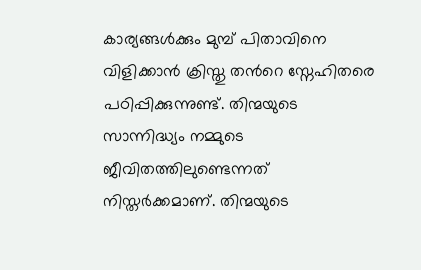കാര്യങ്ങള്‍ക്കും മുമ്പ് പിതാവിനെ വിളിക്കാന്‍ ക്രിസ്തു തന്‍റെ സ്നേഹിതരെ പഠിപ്പിക്കുന്നുണ്ട്. തിന്മയുടെ സാന്നിദ്ധ്യം നമ്മുടെ ജീവിതത്തിലുണ്ടെന്നത് നിസ്തര്‍ക്കമാണ്. തിന്മയുടെ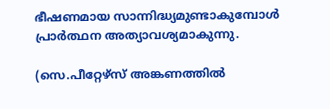ഭീഷണമായ സാന്നിദ്ധ്യമുണ്ടാകുമ്പോള്‍ പ്രാര്‍ത്ഥന അത്യാവശ്യമാകുന്നു.

(സെ.പീറ്റേഴ്സ് അങ്കണത്തില്‍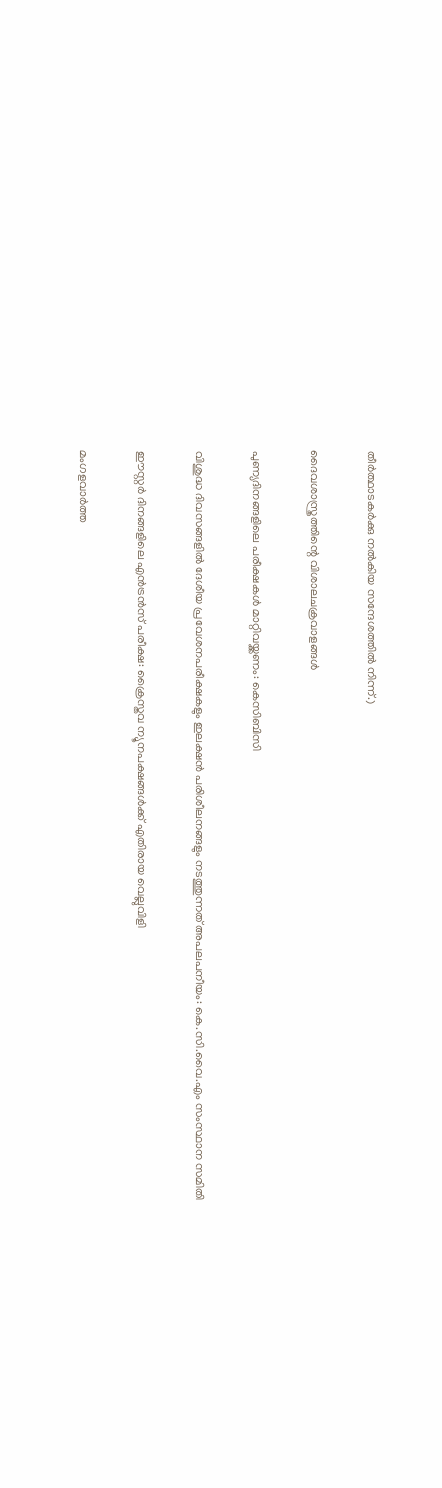തീര്‍ത്ഥാടകര്‍ക്കു നല്‍കിയ സന്ദേശത്തില്‍ നിന്ന്.)

ദൈവശാസ്ത്രത്തിന്റെ വിശാലചക്രവാളങ്ങള്‍

പുണ്യദിനങ്ങളിലെ പരീക്ഷകള്‍ മാറ്റിവയ്ക്കണം: കെസിബിസി

വിശുദ്ധ ദിവസങ്ങളിൽ ദേശീയ പ്രവേശനപരീക്ഷകളും ഇലക്ഷൻ പരിശീലനങ്ങളും നടത്തുന്നത് അപലപനീയം: കെ.സി.വൈ.എം സംസ്ഥാന സമിതി

ഈസ്റ്റർ ദിനങ്ങളിലെ എൻട്രൻസ് പരീക്ഷ: ക്രൈസ്തവ ന്യൂനപക്ഷങ്ങള്‍ക്ക് എതിരായ വെല്ലുവിളി

മംഗളവാര്‍ത്ത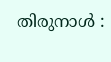തിരുനാള്‍ :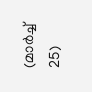(മാര്‍ച്ച് 25)